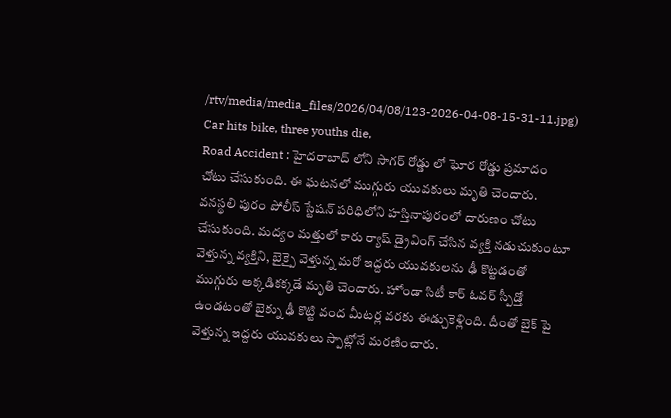/rtv/media/media_files/2026/04/08/123-2026-04-08-15-31-11.jpg)
Car hits bike, three youths die,
Road Accident : హైదరాబాద్ లోని సాగర్ రోడ్డు లో ఘోర రోడ్డు ప్రమాదం చోటు చేసుకుంది. ఈ ఘటనలో ముగ్గురు యువకులు మృతి చెందారు. వనస్థలి పురం పోలీస్ స్టేషన్ పరిధిలోని హస్తినాపురంలో దారుణం చోటు చేసుకుంది. మద్యం మత్తులో కారు ర్యాష్ డ్రైవింగ్ చేసిన వ్యక్తి నడుచుకుంటూ వెళ్తున్న వ్యక్తిని, బైక్పై వెళ్తున్న మరో ఇద్దరు యువకులను ఢీ కొట్టడంతో ముగ్గురు అక్కడికక్కడే మృతి చెందారు. హోండా సిటీ కార్ ఓవర్ స్పీడ్తో ఉండటంతో బైక్ను ఢీ కొట్టి వంద మీటర్ల వరకు ఈడ్చుకెళ్లింది. దీంతో బైక్ పై వెళ్తున్న ఇద్దరు యువకులు స్పాట్లోనే మరణించారు.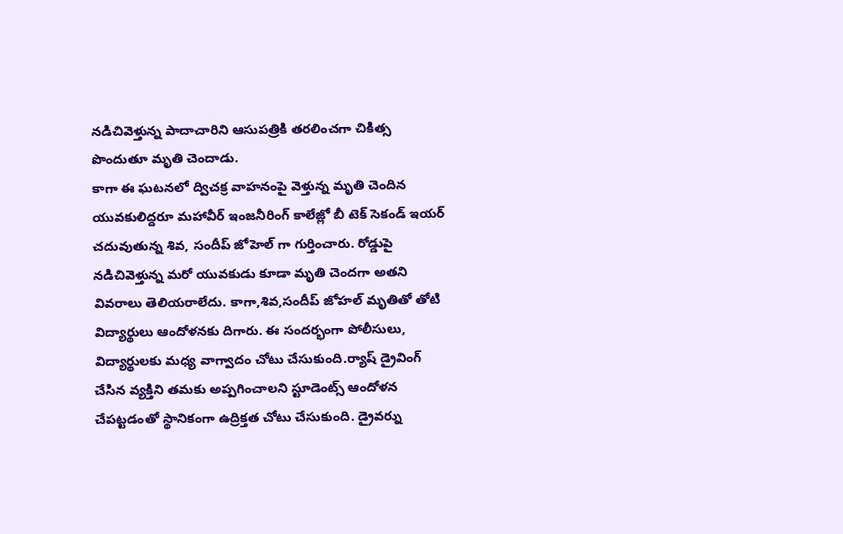నడిచివెళ్తున్న పాదాచారిని ఆసుపత్రికి తరలించగా చికిత్స పొందుతూ మృతి చెందాడు.
కాగా ఈ ఘటనలో ద్విచక్ర వాహనంపై వెళ్తున్న మృతి చెందిన యువకులిద్దరూ మహావీర్ ఇంజనీరింగ్ కాలేజ్లో బీ టెక్ సెకండ్ ఇయర్ చదువుతున్న శివ, సందీప్ జోహెల్ గా గుర్తించారు. రోడ్డుపై నడిచివెళ్తున్న మరో యువకుడు కూడా మృతి చెందగా అతని వివరాలు తెలియరాలేదు. కాగా,శివ,సందీప్ జోహల్ మృతితో తోటి విద్యార్థులు ఆందోళనకు దిగారు. ఈ సందర్భంగా పోలీసులు, విద్యార్థులకు మధ్య వాగ్వాదం చోటు చేసుకుంది.ర్యాష్ డ్రైవింగ్ చేసిన వ్యక్తిని తమకు అప్పగించాలని స్టూడెంట్స్ ఆందోళన చేపట్టడంతో స్థానికంగా ఉద్రిక్తత చోటు చేసుకుంది. డ్రైవర్ను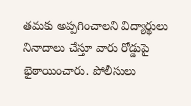తమకు అప్పగించాలని విద్యార్థులు నినాదాలు చేస్తూ వారు రోడ్డుపై భైఠాయించారు. పోలీసులు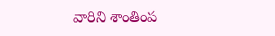వారిని శాంతింప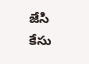జేసి కేసు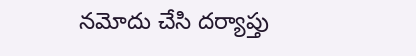నమోదు చేసి దర్యాప్తు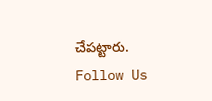చేపట్టారు.
Follow Us